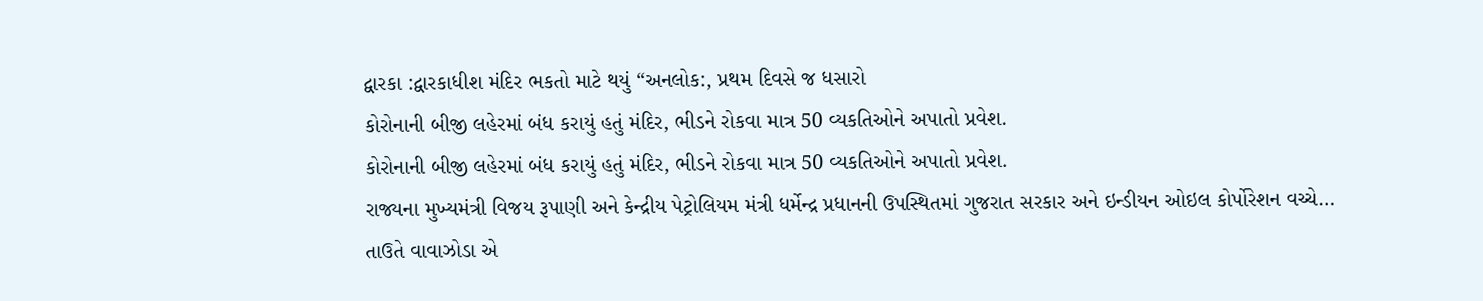દ્વારકા :દ્વારકાધીશ મંદિર ભકતો માટે થયું “અનલોક:, પ્રથમ દિવસે જ ધસારો
કોરોનાની બીજી લહેરમાં બંધ કરાયું હતું મંદિર, ભીડને રોકવા માત્ર 50 વ્યકતિઓને અપાતો પ્રવેશ.
કોરોનાની બીજી લહેરમાં બંધ કરાયું હતું મંદિર, ભીડને રોકવા માત્ર 50 વ્યકતિઓને અપાતો પ્રવેશ.
રાજ્યના મુખ્યમંત્રી વિજય રૂપાણી અને કેન્દ્રીય પેટ્રોલિયમ મંત્રી ધર્મેન્દ્ર પ્રધાનની ઉપસ્થિતમાં ગુજરાત સરકાર અને ઇન્ડીયન ઓઇલ કોર્પોરેશન વચ્ચે…
તાઉતે વાવાઝોડા એ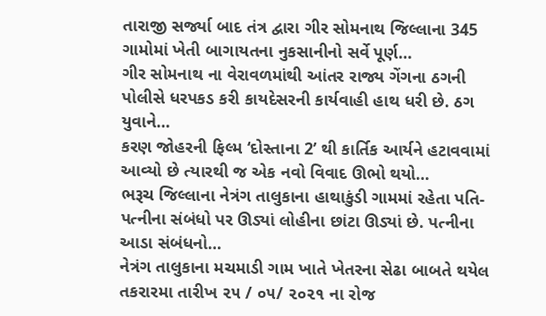તારાજી સર્જ્યા બાદ તંત્ર દ્વારા ગીર સોમનાથ જિલ્લાના 345 ગામોમાં ખેતી બાગાયતના નુકસાનીનો સર્વે પૂર્ણ…
ગીર સોમનાથ ના વેરાવળમાંથી આંતર રાજ્ય ગેંગના ઠગની પોલીસે ધરપકડ કરી કાયદેસરની કાર્યવાહી હાથ ધરી છે. ઠગ યુવાને…
કરણ જોહરની ફિલ્મ ‘દોસ્તાના 2’ થી કાર્તિક આર્યને હટાવવામાં આવ્યો છે ત્યારથી જ એક નવો વિવાદ ઊભો થયો…
ભરૂચ જિલ્લાના નેત્રંગ તાલુકાના હાથાકુંડી ગામમાં રહેતા પતિ-પત્નીના સંબંધો પર ઊડ્યાં લોહીના છાંટા ઊડ્યાં છે. પત્નીના આડા સંબંધનો…
નેત્રંગ તાલુકાના મચમાડી ગામ ખાતે ખેતરના સેઢા બાબતે થયેલ તકરારમા તારીખ ૨૫ / ૦૫/ ૨૦૨૧ ના રોજ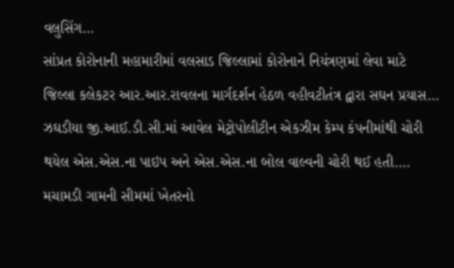વલુસિંગ…
સાંપ્રત કોરોનાની મહામારીમાં વલસાડ જિલ્લામાં કોરોનાને નિયંત્રણમાં લેવા માટે જિલ્લા કલેકટર આર.આર.રાવલના માર્ગદર્શન હેઠળ વહીવટીતંત્ર દ્વારા સઘન પ્રયાસ…
ઝઘડીયા જી.આઈ.ડી.સી.માં આવેલ મેટ્રોપોલીટીન એકઝીમ કેમ્પ કંપનીમાંથી ચોરી થયેલ એસ.એસ.ના પાઇપ અને એસ.એસ.ના બોલ વાલ્વની ચોરી થઈ હતી.…
મચામડી ગામની સીમમાં ખેતરનો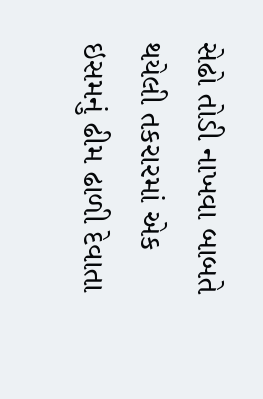સેઢો તોડી નાખવા બાબતે થયેલી તકરારમાં એક ઇસમનું ઢીમ ઢાળી દેવાતા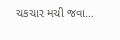ચકચાર મચી જવા…